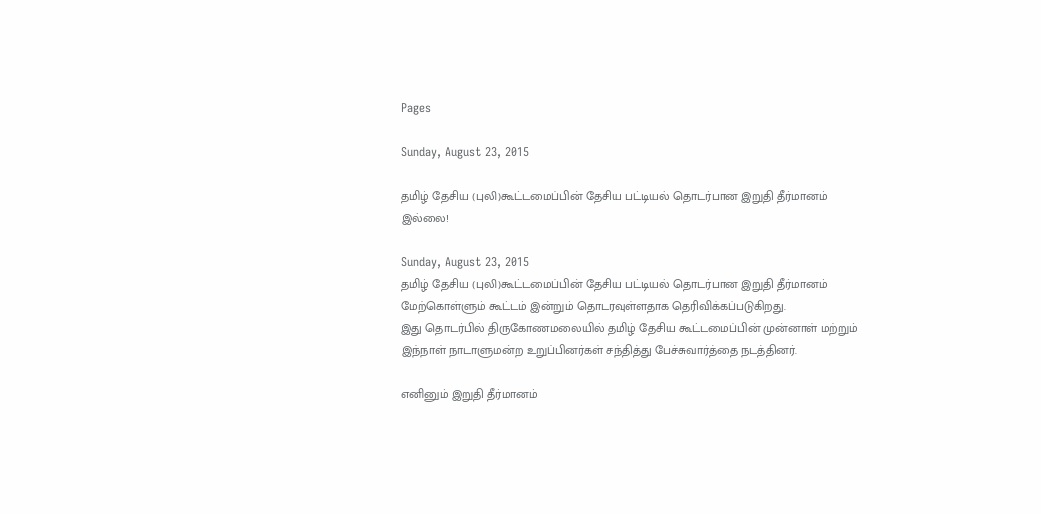Pages

Sunday, August 23, 2015

தமிழ் தேசிய (புலி)கூட்டமைப்பின் தேசிய பட்டியல் தொடர்பான இறுதி தீர்மானம் இல்லை!

Sunday, August 23, 2015
தமிழ் தேசிய (புலி)கூட்டமைப்பின் தேசிய பட்டியல் தொடர்பான இறுதி தீர்மானம் மேற்கொள்ளும் கூட்டம் இன்றும் தொடரவுள்ளதாக தெரிவிக்கப்படுகிறது.
இது தொடர்பில் திருகோணமலையில் தமிழ் தேசிய கூட்டமைப்பின் முன்னாள் மற்றும் இந்நாள் நாடாளுமன்ற உறுப்பினர்கள் சந்தித்து பேச்சுவார்த்தை நடத்தினர்.

எனினும் இறுதி தீர்மானம்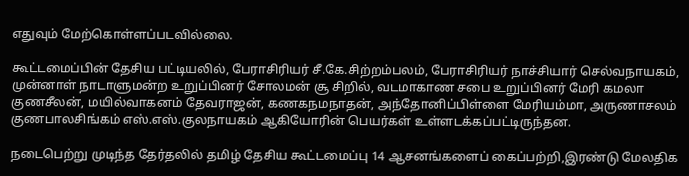எதுவும் மேற்கொள்ளப்படவில்லை.

கூட்டமைப்பின் தேசிய பட்டியலில், பேராசிரியர் சீ.கே.சிற்றம்பலம், பேராசிரியர் நாச்சியார் செல்வநாயகம், முன்னாள் நாடாளுமன்ற உறுப்பினர் சோலமன் சூ சிறில், வடமாகாண சபை உறுப்பினர் மேரி கமலா குணசீலன், மயில்வாகனம் தேவராஜன், கணகநமநாதன், அந்தோனிப்பிள்ளை மேரியம்மா, அருணாசலம் குணபாலசிங்கம் எஸ்.எஸ்.குலநாயகம் ஆகியோரின் பெயர்கள் உள்ளடக்கப்பட்டிருந்தன.

நடைபெற்று முடிந்த தேர்தலில் தமிழ் தேசிய கூட்டமைப்பு 14 ஆசனங்களைப் கைப்பற்றி,இரண்டு மேலதிக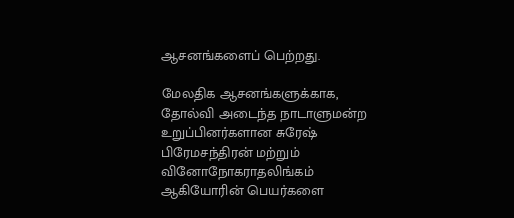ஆசனங்களைப் பெற்றது.

மேலதிக ஆசனங்களுக்காக, தோல்வி அடைந்த நாடாளுமன்ற உறுப்பினர்களான சுரேஷ் பிரேமசந்திரன் மற்றும் வினோநோகராதலிங்கம் ஆகியோரின் பெயர்களை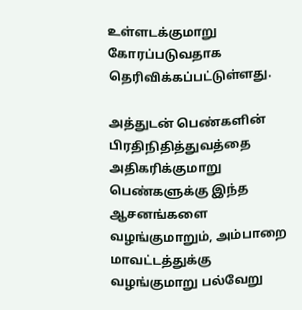உள்ளடக்குமாறு கோரப்படுவதாக தெரிவிக்கப்பட்டுள்ளது.

அத்துடன் பெண்களின் பிரதிநிதித்துவத்தை அதிகரிக்குமாறு பெண்களுக்கு இந்த ஆசனங்களை வழங்குமாறும், அம்பாறை மாவட்டத்துக்கு வழங்குமாறு பல்வேறு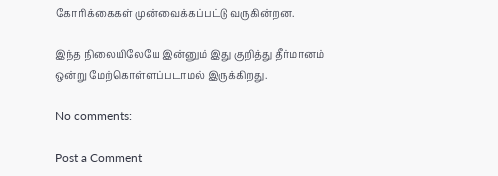கோரிக்கைகள் முன்வைக்கப்பட்டு வருகின்றன.

இந்த நிலையிலேயே இன்னும் இது குறித்து தீர்மானம் ஒன்று மேற்கொள்ளப்படாமல் இருக்கிறது.

No comments:

Post a Comment